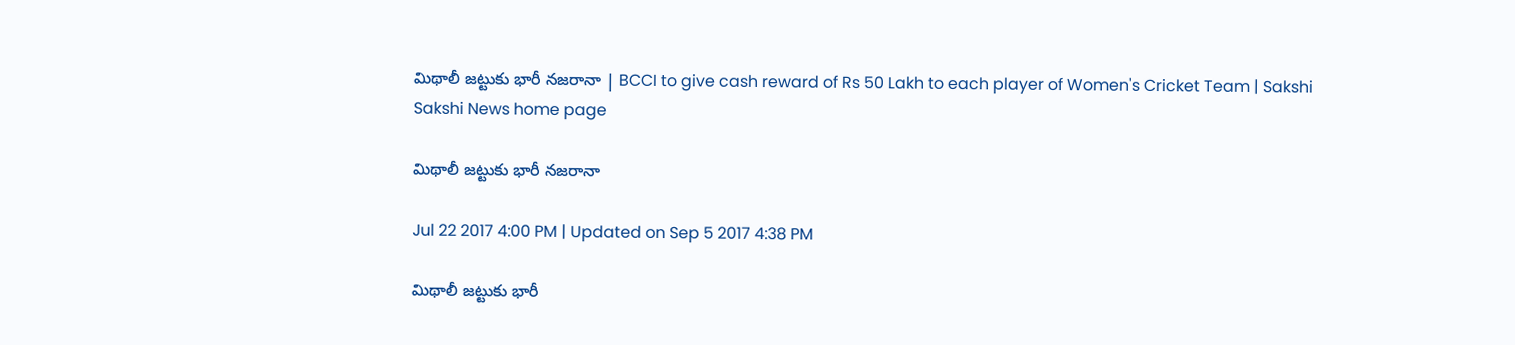మిథాలీ జట్టుకు భారీ నజరానా | BCCI to give cash reward of Rs 50 Lakh to each player of Women's Cricket Team | Sakshi
Sakshi News home page

మిథాలీ జట్టుకు భారీ నజరానా

Jul 22 2017 4:00 PM | Updated on Sep 5 2017 4:38 PM

మిథాలీ జట్టుకు భారీ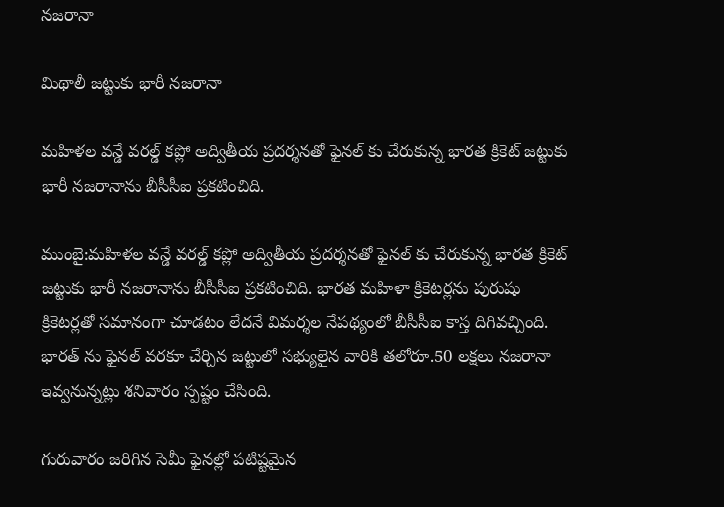నజరానా

మిథాలీ జట్టుకు భారీ నజరానా

మహిళల వన్డే వరల్డ్ కప్లో అద్వితీయ ప్రదర్శనతో ఫైనల్ కు చేరుకున్న భారత క్రికెట్ జట్టుకు భారీ నజరానాను బీసీసీఐ ప్రకటించిది.

ముంబై:మహిళల వన్డే వరల్డ్ కప్లో అద్వితీయ ప్రదర్శనతో ఫైనల్ కు చేరుకున్న భారత క్రికెట్ జట్టుకు భారీ నజరానాను బీసీసీఐ ప్రకటించిది. భారత మహిళా క్రికెటర్లను పురుషు క్రికెటర్లతో సమానంగా చూడటం లేదనే విమర్శల నేపథ్యంలో బీసీసీఐ కాస్త దిగివచ్చింది.  భారత్ ను ఫైనల్ వరకూ చేర్చిన జట్టులో సభ్యులైన వారికి తలోరూ.50 లక్షలు నజరానా ఇవ్వనున్నట్లు శనివారం స్పష్టం చేసింది.

గురువారం జరిగిన సెమీ ఫైనల్లో పటిష్టమైన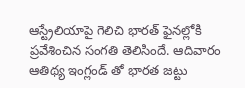ఆస్ట్రేలియాపై గెలిచి భారత్ ఫైనల్లోకి ప్రవేశించిన సంగతి తెలిసిందే. ఆదివారం ఆతిథ్య ఇంగ్లండ్ తో భారత జట్టు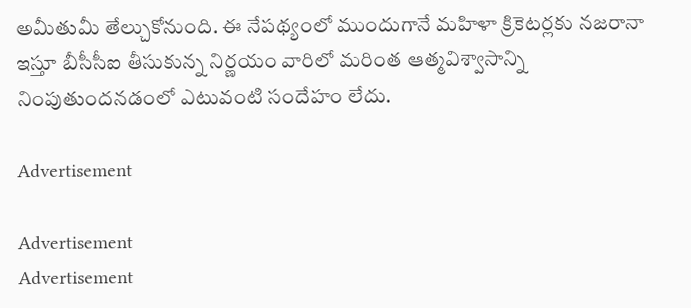అమీతుమీ తేల్చుకోనుంది. ఈ నేపథ్యంలో ముందుగానే మహిళా క్రికెటర్లకు నజరానా ఇస్తూ బీసీసీఐ తీసుకున్న నిర్ణయం వారిలో మరింత ఆత్మవిశ్వాసాన్ని నింపుతుందనడంలో ఎటువంటి సందేహం లేదు.

Advertisement

Advertisement
Advertisement